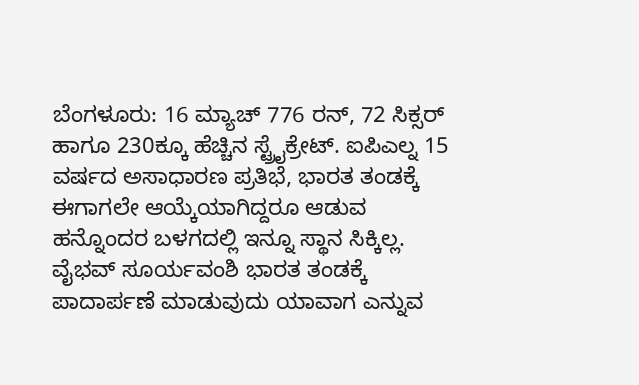ಬೆಂಗಳೂರು: 16 ಮ್ಯಾಚ್ 776 ರನ್, 72 ಸಿಕ್ಸರ್ ಹಾಗೂ 230ಕ್ಕೂ ಹೆಚ್ಚಿನ ಸ್ಟ್ರೈಕ್ರೇಟ್. ಐಪಿಎಲ್ನ 15 ವರ್ಷದ ಅಸಾಧಾರಣ ಪ್ರತಿಭೆ, ಭಾರತ ತಂಡಕ್ಕೆ ಈಗಾಗಲೇ ಆಯ್ಕೆಯಾಗಿದ್ದರೂ ಆಡುವ ಹನ್ನೊಂದರ ಬಳಗದಲ್ಲಿ ಇನ್ನೂ ಸ್ಥಾನ ಸಿಕ್ಕಿಲ್ಲ. ವೈಭವ್ ಸೂರ್ಯವಂಶಿ ಭಾರತ ತಂಡಕ್ಕೆ ಪಾದಾರ್ಪಣೆ ಮಾಡುವುದು ಯಾವಾಗ ಎನ್ನುವ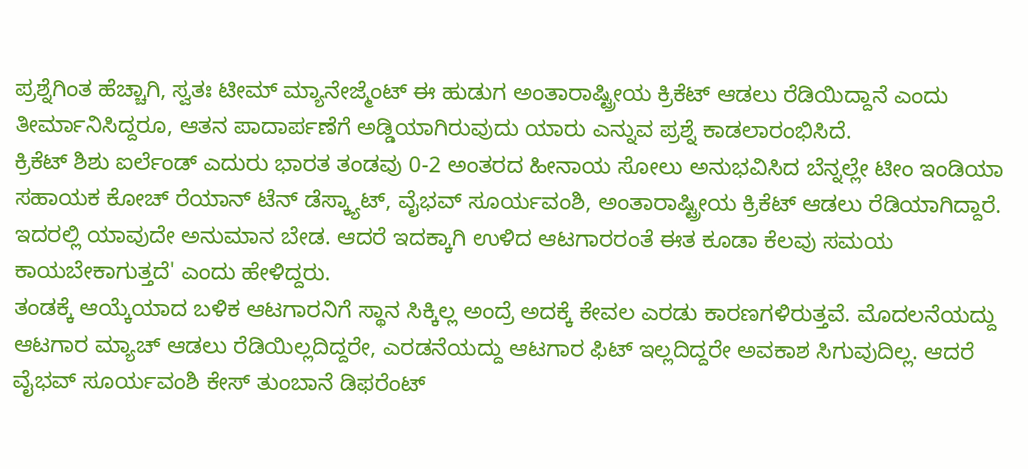ಪ್ರಶ್ನೆಗಿಂತ ಹೆಚ್ಚಾಗಿ, ಸ್ವತಃ ಟೀಮ್ ಮ್ಯಾನೇಜ್ಮೆಂಟ್ ಈ ಹುಡುಗ ಅಂತಾರಾಷ್ಟ್ರೀಯ ಕ್ರಿಕೆಟ್ ಆಡಲು ರೆಡಿಯಿದ್ದಾನೆ ಎಂದು ತೀರ್ಮಾನಿಸಿದ್ದರೂ, ಆತನ ಪಾದಾರ್ಪಣೆಗೆ ಅಡ್ಡಿಯಾಗಿರುವುದು ಯಾರು ಎನ್ನುವ ಪ್ರಶ್ನೆ ಕಾಡಲಾರಂಭಿಸಿದೆ.
ಕ್ರಿಕೆಟ್ ಶಿಶು ಐರ್ಲೆಂಡ್ ಎದುರು ಭಾರತ ತಂಡವು 0-2 ಅಂತರದ ಹೀನಾಯ ಸೋಲು ಅನುಭವಿಸಿದ ಬೆನ್ನಲ್ಲೇ ಟೀಂ ಇಂಡಿಯಾ ಸಹಾಯಕ ಕೋಚ್ ರೆಯಾನ್ ಟೆನ್ ಡೆಸ್ಕ್ಯಾಟ್, ವೈಭವ್ ಸೂರ್ಯವಂಶಿ, ಅಂತಾರಾಷ್ಟ್ರೀಯ ಕ್ರಿಕೆಟ್ ಆಡಲು ರೆಡಿಯಾಗಿದ್ದಾರೆ. ಇದರಲ್ಲಿ ಯಾವುದೇ ಅನುಮಾನ ಬೇಡ. ಆದರೆ ಇದಕ್ಕಾಗಿ ಉಳಿದ ಆಟಗಾರರಂತೆ ಈತ ಕೂಡಾ ಕೆಲವು ಸಮಯ ಕಾಯಬೇಕಾಗುತ್ತದೆ' ಎಂದು ಹೇಳಿದ್ದರು.
ತಂಡಕ್ಕೆ ಆಯ್ಕೆಯಾದ ಬಳಿಕ ಆಟಗಾರನಿಗೆ ಸ್ಥಾನ ಸಿಕ್ಕಿಲ್ಲ ಅಂದ್ರೆ ಅದಕ್ಕೆ ಕೇವಲ ಎರಡು ಕಾರಣಗಳಿರುತ್ತವೆ. ಮೊದಲನೆಯದ್ದು ಆಟಗಾರ ಮ್ಯಾಚ್ ಆಡಲು ರೆಡಿಯಿಲ್ಲದಿದ್ದರೇ, ಎರಡನೆಯದ್ದು ಆಟಗಾರ ಫಿಟ್ ಇಲ್ಲದಿದ್ದರೇ ಅವಕಾಶ ಸಿಗುವುದಿಲ್ಲ. ಆದರೆ ವೈಭವ್ ಸೂರ್ಯವಂಶಿ ಕೇಸ್ ತುಂಬಾನೆ ಡಿಫರೆಂಟ್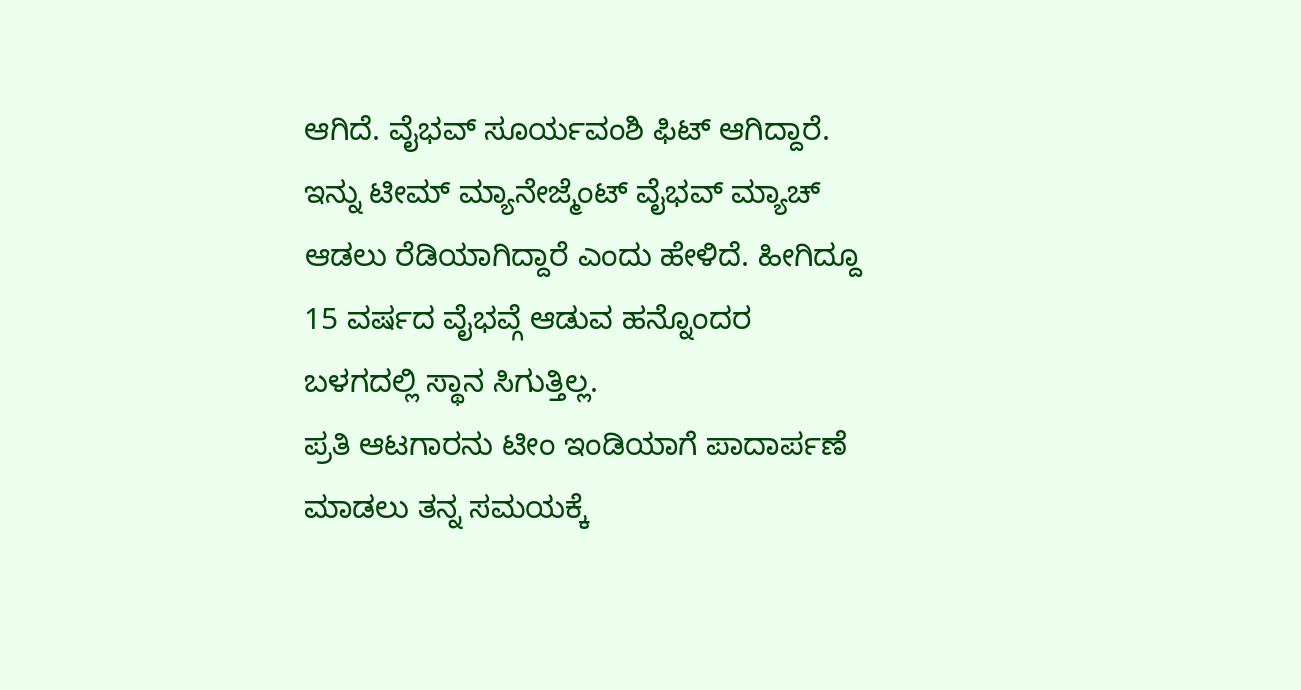ಆಗಿದೆ. ವೈಭವ್ ಸೂರ್ಯವಂಶಿ ಫಿಟ್ ಆಗಿದ್ದಾರೆ. ಇನ್ನು ಟೀಮ್ ಮ್ಯಾನೇಜ್ಮೆಂಟ್ ವೈಭವ್ ಮ್ಯಾಚ್ ಆಡಲು ರೆಡಿಯಾಗಿದ್ದಾರೆ ಎಂದು ಹೇಳಿದೆ. ಹೀಗಿದ್ದೂ 15 ವರ್ಷದ ವೈಭವ್ಗೆ ಆಡುವ ಹನ್ನೊಂದರ ಬಳಗದಲ್ಲಿ ಸ್ಥಾನ ಸಿಗುತ್ತಿಲ್ಲ.
ಪ್ರತಿ ಆಟಗಾರನು ಟೀಂ ಇಂಡಿಯಾಗೆ ಪಾದಾರ್ಪಣೆ ಮಾಡಲು ತನ್ನ ಸಮಯಕ್ಕೆ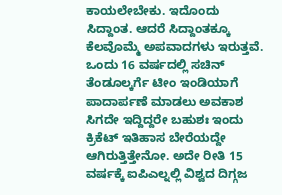ಕಾಯಲೇಬೇಕು. ಇದೊಂದು ಸಿದ್ದಾಂತ. ಆದರೆ ಸಿದ್ದಾಂತಕ್ಕೂ ಕೆಲವೊಮ್ಮೆ ಅಪವಾದಗಳು ಇರುತ್ತವೆ. ಒಂದು 16 ವರ್ಷದಲ್ಲಿ ಸಚಿನ್ ತೆಂಡೂಲ್ಕರ್ಗೆ ಟೀಂ ಇಂಡಿಯಾಗೆ ಪಾದಾರ್ಪಣೆ ಮಾಡಲು ಅವಕಾಶ ಸಿಗದೇ ಇದ್ದಿದ್ದರೇ ಬಹುಶಃ ಇಂದು ಕ್ರಿಕೆಟ್ ಇತಿಹಾಸ ಬೇರೆಯದ್ದೇ ಆಗಿರುತ್ತಿತ್ತೇನೋ. ಅದೇ ರೀತಿ 15 ವರ್ಷಕ್ಕೆ ಐಪಿಎಲ್ನಲ್ಲಿ ವಿಶ್ವದ ದಿಗ್ಗಜ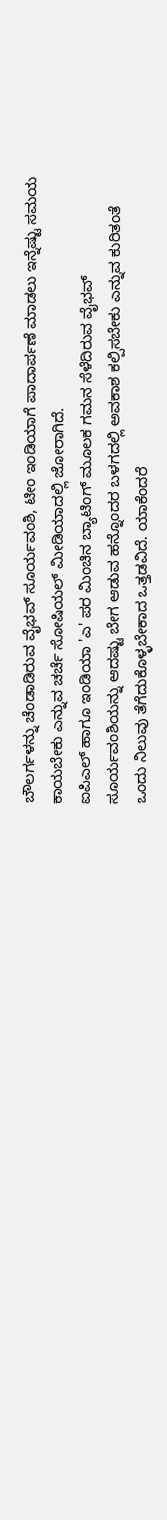ಬೌಲರ್ಗಳನ್ನು ಚೆಂಡಾಡಿರುವ ವೈಭವ್ ಸೂರ್ಯವಂಶಿ, ಟೀಂ ಇಂಡಿಯಾಗೆ ಪಾದಾರ್ಪಣೆ ಮಾಡಲು ಇನ್ನೆಷ್ಟು ಸಮಯ ಕಾಯಬೇಕು ಎನ್ನುವ ಚರ್ಚೆ ಸೋಷಿಯಲ್ ಮೀಡಿಯಾದಲ್ಲಿ ಜೋರಾಗಿದೆ.
ಐಪಿಎಲ್ ಹಾಗೂ ಇಂಡಿಯಾ 'ಎ' ಪರ ಮಿಂಚಿನ ಬ್ಯಾಟಿಂಗ್ ಮೂಲಕ ಗಮನ ಸೆಳೆದಿರುವ ವೈಭವ್ ಸೂರ್ಯವಂಶಿಯನ್ನು ಆದಷ್ಟು ಬೇಗ ಆಡುವ ಹನ್ನೊಂದರ ಬಳಗದಲ್ಲಿ ಅವಕಾಶ ಕಲ್ಪಿಸಬೇಕು ಎನ್ನುವ ಕುರಿತಂತೆ ಒಂದು ನಿಲುವು ತೆಗೆದುಕೊಳ್ಳಬೇಕಾದ ಒತ್ತಡವಿದೆ. ಯಾಕೆಂದರೆ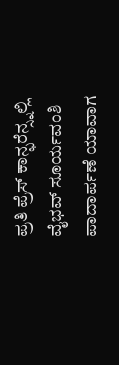ಪ್ರತಿ ಪ್ರೆಸ್ ಕಾನ್ಫರೆನ್ಸ್ನಲ್ಲಿ ವೈಭವ್ ಸೂರ್ಯವಂಶಿ ಪಾದಾರ್ಪಣೆ ಯಾವಾಗ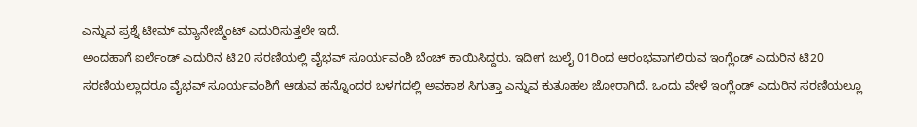ಎನ್ನುವ ಪ್ರಶ್ನೆ ಟೀಮ್ ಮ್ಯಾನೇಜ್ಮೆಂಟ್ ಎದುರಿಸುತ್ತಲೇ ಇದೆ.
ಅಂದಹಾಗೆ ಐರ್ಲೆಂಡ್ ಎದುರಿನ ಟಿ20 ಸರಣಿಯಲ್ಲಿ ವೈಭವ್ ಸೂರ್ಯವಂಶಿ ಬೆಂಚ್ ಕಾಯಿಸಿದ್ದರು. ಇದೀಗ ಜುಲೈ 01ರಿಂದ ಆರಂಭವಾಗಲಿರುವ ಇಂಗ್ಲೆಂಡ್ ಎದುರಿನ ಟಿ20 ಸರಣಿಯಲ್ಲಾದರೂ ವೈಭವ್ ಸೂರ್ಯವಂಶಿಗೆ ಆಡುವ ಹನ್ನೊಂದರ ಬಳಗದಲ್ಲಿ ಅವಕಾಶ ಸಿಗುತ್ತಾ ಎನ್ನುವ ಕುತೂಹಲ ಜೋರಾಗಿದೆ. ಒಂದು ವೇಳೆ ಇಂಗ್ಲೆಂಡ್ ಎದುರಿನ ಸರಣಿಯಲ್ಲೂ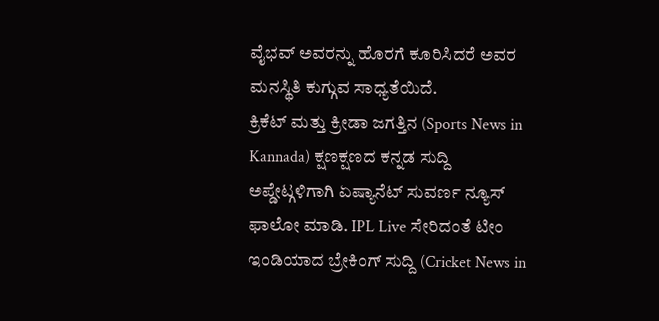ವೈಭವ್ ಅವರನ್ನು ಹೊರಗೆ ಕೂರಿಸಿದರೆ ಅವರ ಮನಸ್ಥಿತಿ ಕುಗ್ಗುವ ಸಾಧ್ಯತೆಯಿದೆ.
ಕ್ರಿಕೆಟ್ ಮತ್ತು ಕ್ರೀಡಾ ಜಗತ್ತಿನ (Sports News in Kannada) ಕ್ಷಣಕ್ಷಣದ ಕನ್ನಡ ಸುದ್ದಿ ಅಪ್ಡೇಟ್ಗಳಿಗಾಗಿ ಏಷ್ಯಾನೆಟ್ ಸುವರ್ಣ ನ್ಯೂಸ್ ಫಾಲೋ ಮಾಡಿ. IPL Live ಸೇರಿದಂತೆ ಟೀಂ ಇಂಡಿಯಾದ ಬ್ರೇಕಿಂಗ್ ಸುದ್ದಿ (Cricket News in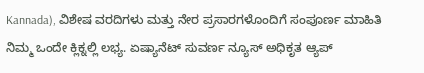Kannada), ವಿಶೇಷ ವರದಿಗಳು ಮತ್ತು ನೇರ ಪ್ರಸಾರಗಳೊಂದಿಗೆ ಸಂಪೂರ್ಣ ಮಾಹಿತಿ ನಿಮ್ಮ ಒಂದೇ ಕ್ಲಿಕ್ನಲ್ಲಿ ಲಭ್ಯ. ಏಷ್ಯಾನೆಟ್ ಸುವರ್ಣ ನ್ಯೂಸ್ ಅಧಿಕೃತ ಆ್ಯಪ್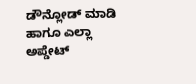ಡೌನ್ಲೋಡ್ ಮಾಡಿ ಹಾಗೂ ಎಲ್ಲಾ ಅಪ್ಡೇಟ್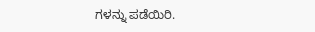ಗಳನ್ನು ಪಡೆಯಿರಿ.